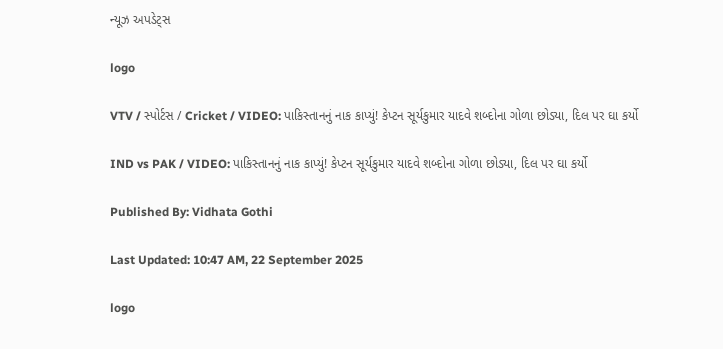ન્યૂઝ અપડેટ્સ

logo

VTV / સ્પોર્ટસ / Cricket / VIDEO: પાકિસ્તાનનું નાક કાપ્યું! કેપ્ટન સૂર્યકુમાર યાદવે શબ્દોના ગોળા છોડ્યા, દિલ પર ઘા કર્યો

IND vs PAK / VIDEO: પાકિસ્તાનનું નાક કાપ્યું! કેપ્ટન સૂર્યકુમાર યાદવે શબ્દોના ગોળા છોડ્યા, દિલ પર ઘા કર્યો

Published By: Vidhata Gothi

Last Updated: 10:47 AM, 22 September 2025

logo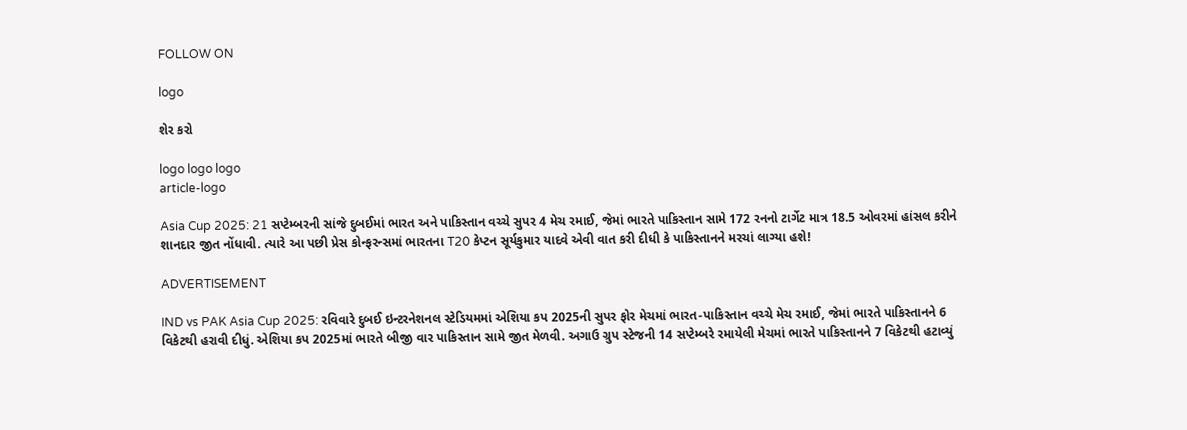FOLLOW ON

logo

શેર કરો

logo logo logo
article-logo

Asia Cup 2025: 21 સપ્ટેમ્બરની સાંજે દુબઈમાં ભારત અને પાકિસ્તાન વચ્ચે સુપર 4 મેચ રમાઈ, જેમાં ભારતે પાકિસ્તાન સામે 172 રનનો ટાર્ગેટ માત્ર 18.5 ઓવરમાં હાંસલ કરીને શાનદાર જીત નોંધાવી. ત્યારે આ પછી પ્રેસ કોન્ફરન્સમાં ભારતના T20 કેપ્ટન સૂર્યકુમાર યાદવે એવી વાત કરી દીધી કે પાકિસ્તાનને મરચાં લાગ્યા હશે!

ADVERTISEMENT

IND vs PAK Asia Cup 2025: રવિવારે દુબઈ ઇન્ટરનેશનલ સ્ટેડિયમમાં એશિયા કપ 2025ની સુપર ફોર મેચમાં ભારત-પાકિસ્તાન વચ્ચે મેચ રમાઈ, જેમાં ભારતે પાકિસ્તાનને 6 વિકેટથી હરાવી દીધું. એશિયા કપ 2025માં ભારતે બીજી વાર પાકિસ્તાન સામે જીત મેળવી. અગાઉ ગ્રુપ સ્ટેજની 14 સપ્ટેમ્બરે રમાયેલી મેચમાં ભારતે પાકિસ્તાનને 7 વિકેટથી હટાવ્યું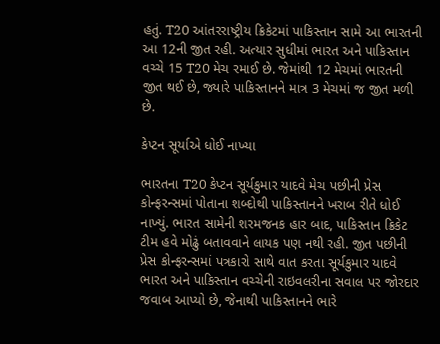હતું. T20 આંતરરાષ્ટ્રીય ક્રિકેટમાં પાકિસ્તાન સામે આ ભારતની આ 12ની જીત રહી. અત્યાર સુધીમાં ભારત અને પાકિસ્તાન વચ્ચે 15 T20 મેચ રમાઈ છે. જેમાંથી 12 મેચમાં ભારતની જીત થઈ છે, જ્યારે પાકિસ્તાનને માત્ર 3 મેચમાં જ જીત મળી છે.

કેપ્ટન સૂર્યાએ ધોઈ નાખ્યા

ભારતના T20 કેપ્ટન સૂર્યકુમાર યાદવે મેચ પછીની પ્રેસ કોન્ફરન્સમાં પોતાના શબ્દોથી પાકિસ્તાનને ખરાબ રીતે ધોઈ નાખ્યું. ભારત સામેની શરમજનક હાર બાદ, પાકિસ્તાન ક્રિકેટ ટીમ હવે મોઢું બતાવવાને લાયક પણ નથી રહી. જીત પછીની પ્રેસ કોન્ફરન્સમાં પત્રકારો સાથે વાત કરતા સૂર્યકુમાર યાદવે ભારત અને પાકિસ્તાન વચ્ચેની રાઇવલરીના સવાલ પર જોરદાર જવાબ આપ્યો છે, જેનાથી પાકિસ્તાનને ભારે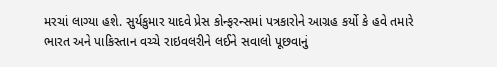મરચાં લાગ્યા હશે. સુર્યકુમાર યાદવે પ્રેસ કોન્ફરન્સમાં પત્રકારોને આગ્રહ કર્યો કે હવે તમારે ભારત અને પાકિસ્તાન વચ્ચે રાઇવલરીને લઈને સવાલો પૂછવાનું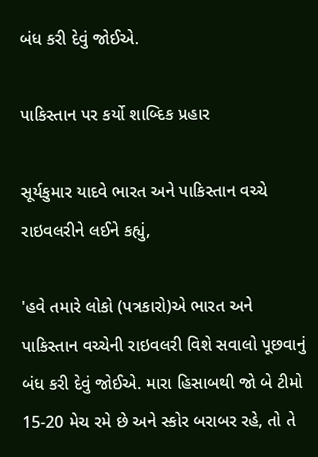બંધ કરી દેવું જોઈએ.

પાકિસ્તાન પર કર્યો શાબ્દિક પ્રહાર

સૂર્યકુમાર યાદવે ભારત અને પાકિસ્તાન વચ્ચે રાઇવલરીને લઈને કહ્યું,

'હવે તમારે લોકો (પત્રકારો)એ ભારત અને પાકિસ્તાન વચ્ચેની રાઇવલરી વિશે સવાલો પૂછવાનું બંધ કરી દેવું જોઈએ. મારા હિસાબથી જો બે ટીમો 15-20 મેચ રમે છે અને સ્કોર બરાબર રહે, તો તે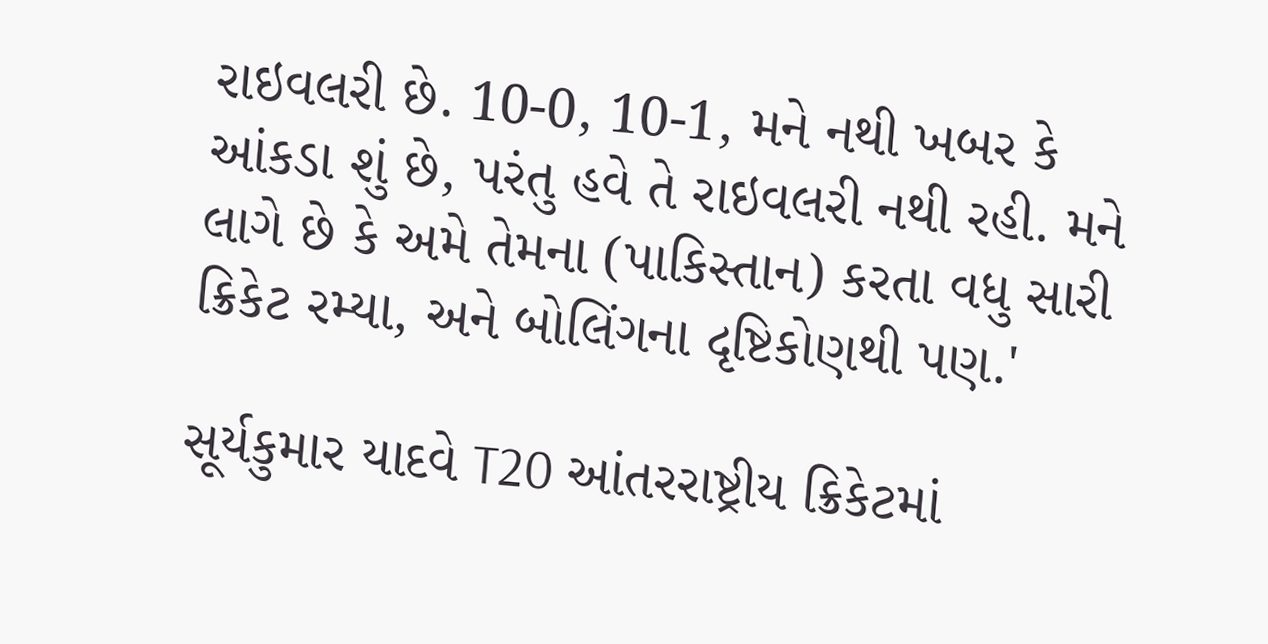રાઇવલરી છે. 10-0, 10-1, મને નથી ખબર કે આંકડા શું છે, પરંતુ હવે તે રાઇવલરી નથી રહી. મને લાગે છે કે અમે તેમના (પાકિસ્તાન) કરતા વધુ સારી ક્રિકેટ રમ્યા, અને બોલિંગના દૃષ્ટિકોણથી પણ.'

સૂર્યકુમાર યાદવે T20 આંતરરાષ્ટ્રીય ક્રિકેટમાં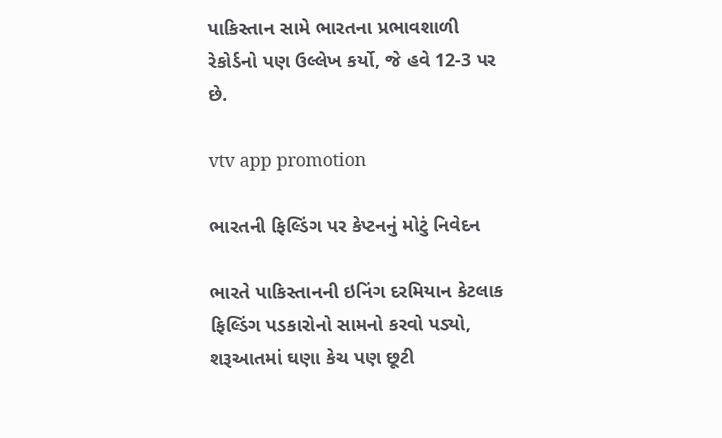પાકિસ્તાન સામે ભારતના પ્રભાવશાળી રેકોર્ડનો પણ ઉલ્લેખ કર્યો, જે હવે 12-3 પર છે.

vtv app promotion

ભારતની ફિલ્ડિંગ પર કેપ્ટનનું મોટું નિવેદન

ભારતે પાકિસ્તાનની ઇનિંગ દરમિયાન કેટલાક ફિલ્ડિંગ પડકારોનો સામનો કરવો પડ્યો, શરૂઆતમાં ઘણા કેચ પણ છૂટી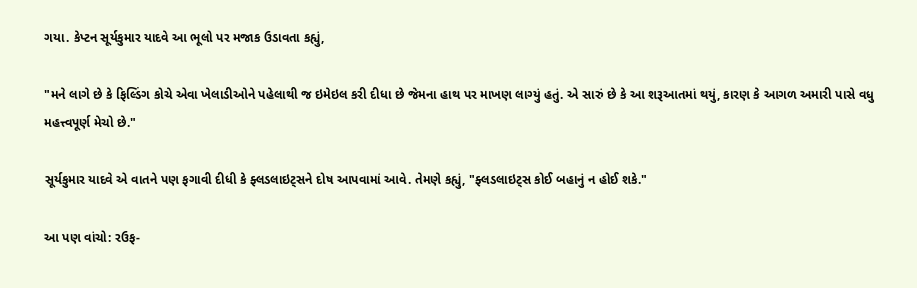ગયા. કેપ્ટન સૂર્યકુમાર યાદવે આ ભૂલો પર મજાક ઉડાવતા કહ્યું,

"મને લાગે છે કે ફિલ્ડિંગ કોચે એવા ખેલાડીઓને પહેલાથી જ ઇમેઇલ કરી દીધા છે જેમના હાથ પર માખણ લાગ્યું હતું. એ સારું છે કે આ શરૂઆતમાં થયું, કારણ કે આગળ અમારી પાસે વધુ મહત્ત્વપૂર્ણ મેચો છે."

સૂર્યકુમાર યાદવે એ વાતને પણ ફગાવી દીધી કે ફ્લડલાઇટ્સને દોષ આપવામાં આવે. તેમણે કહ્યું, "ફ્લડલાઇટ્સ કોઈ બહાનું ન હોઈ શકે."

આ પણ વાંચો: રઉફ-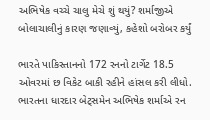અભિષેક વચ્ચે ચાલુ મેચે શું થયું? શર્માજીએ બોલાચાલીનું કારણ જણાવ્યું, કહેશો બરોબર કર્યું

ભારતે પાકિસ્તાનનો 172 રનનો ટાર્ગેટ 18.5 ઓવરમાં છ વિકેટ બાકી રહીને હાંસલ કરી લીધો. ભારતના ધારદાર બેટ્સમેન અભિષેક શર્માએ રન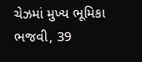ચેઝમાં મુખ્ય ભૂમિકા ભજવી, 39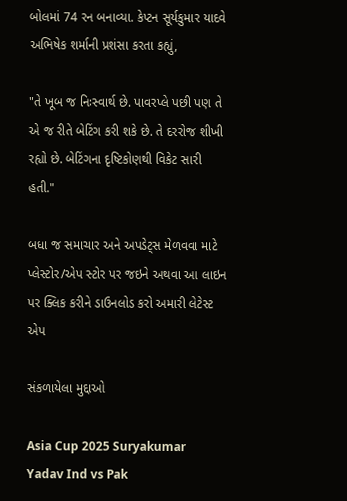બોલમાં 74 રન બનાવ્યા. કેપ્ટન સૂર્યકુમાર યાદવે અભિષેક શર્માની પ્રશંસા કરતા કહ્યું,

"તે ખૂબ જ નિઃસ્વાર્થ છે. પાવરપ્લે પછી પણ તે એ જ રીતે બેટિંગ કરી શકે છે. તે દરરોજ શીખી રહ્યો છે. બેટિંગના દૃષ્ટિકોણથી વિકેટ સારી હતી."

બધા જ સમાચાર અને અપડેટ્સ મેળવવા માટે પ્લેસ્ટોર/એપ સ્ટોર પર જઇને અથવા આ લાઇન પર ક્લિક કરીને ડાઉનલોડ કરો અમારી લેટેસ્ટ એપ

સંકળાયેલા મુદ્દાઓ

Asia Cup 2025 Suryakumar Yadav Ind vs Pak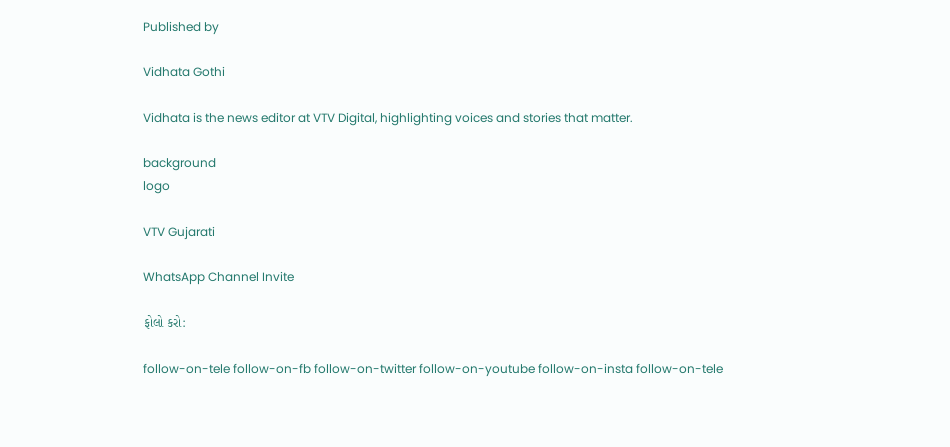Published by

Vidhata Gothi

Vidhata is the news editor at VTV Digital, highlighting voices and stories that matter.

background
logo

VTV Gujarati

WhatsApp Channel Invite

ફોલો કરો:

follow-on-tele follow-on-fb follow-on-twitter follow-on-youtube follow-on-insta follow-on-tele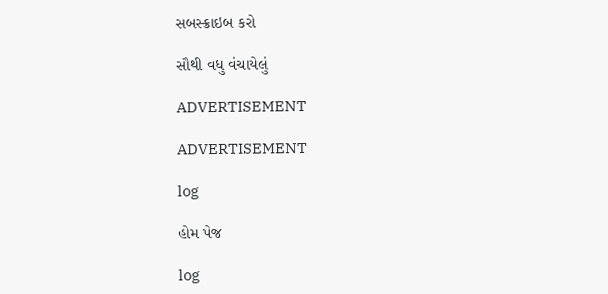સબસ્ક્રાઇબ કરો

સૌથી વધુ વંચાયેલું

ADVERTISEMENT

ADVERTISEMENT

log

હોમ પેજ

log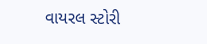વાયરલ સ્ટોરી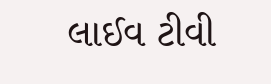લાઈવ ટીવી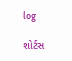log

શોર્ટસ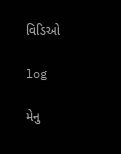વિડિઓ

log

મેનુ